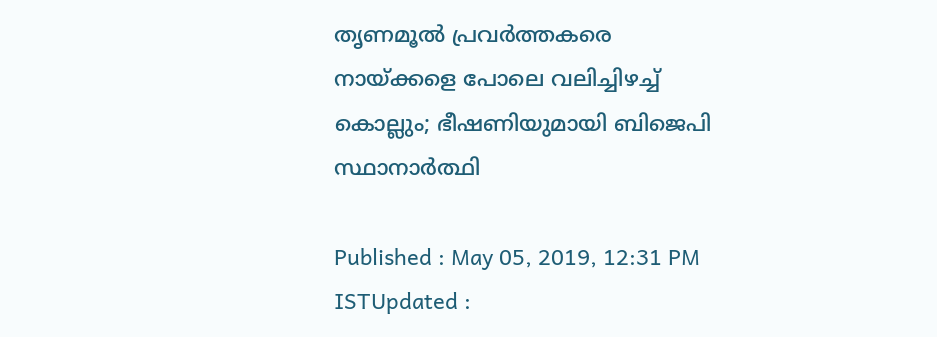തൃണമൂല്‍ പ്രവര്‍ത്തകരെ നായ്ക്കളെ പോലെ വലിച്ചിഴച്ച് കൊല്ലും; ഭീഷണിയുമായി ബിജെപി സ്ഥാനാര്‍ത്ഥി

Published : May 05, 2019, 12:31 PM ISTUpdated :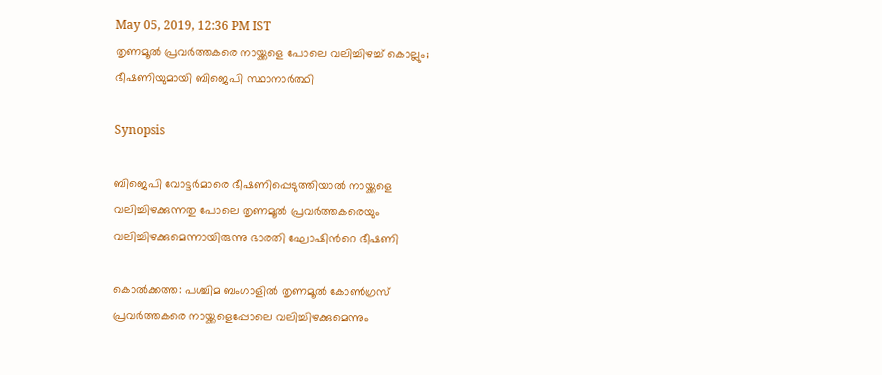May 05, 2019, 12:36 PM IST
തൃണമൂല്‍ പ്രവര്‍ത്തകരെ നായ്ക്കളെ പോലെ വലിച്ചിഴച്ച് കൊല്ലും; ഭീഷണിയുമായി ബിജെപി സ്ഥാനാര്‍ത്ഥി

Synopsis

ബിജെപി വോട്ടര്‍മാരെ ഭീഷണിപ്പെടുത്തിയാല്‍ നായ്ക്കളെ വലിച്ചിഴക്കുന്നതു പോലെ തൃണമൂല്‍ പ്രവര്‍ത്തകരെയും വലിച്ചിഴക്കുമെന്നായിരുന്നു ഭാരതി ഘോഷിന്‍റെ ഭീഷണി

കൊല്‍ക്കത്ത: പശ്ചിമ ബംഗാളില്‍ തൃണമൂല്‍ കോണ്‍ഗ്രസ് പ്രവര്‍ത്തകരെ നായ്ക്കളെപ്പോലെ വലിച്ചിഴക്കുമെന്നും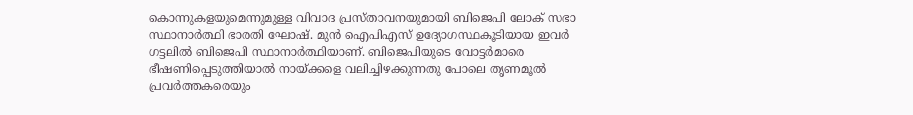കൊന്നുകളയുമെന്നുമുള്ള വിവാദ പ്രസ്താവനയുമായി ബിജെപി ലോക് സഭാ സ്ഥാനാര്‍ത്ഥി ഭാരതി ഘോഷ്. മുന്‍ ഐപിഎസ് ഉദ്യോഗസ്ഥകൂടിയായ ഇവര്‍ ഗട്ടലില്‍ ബിജെപി സ്ഥാനാര്‍ത്ഥിയാണ്. ബിജെപിയുടെ വോട്ടര്‍മാരെ ഭീഷണിപ്പെടുത്തിയാല്‍ നായ്ക്കളെ വലിച്ചിഴക്കുന്നതു പോലെ തൃണമൂല്‍ പ്രവര്‍ത്തകരെയും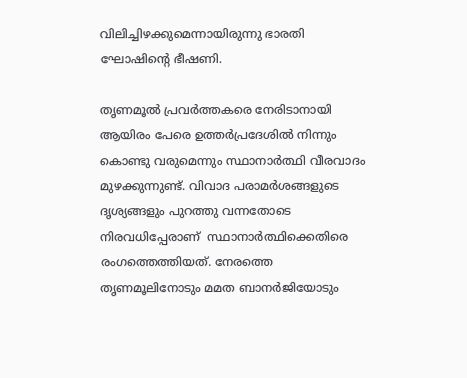വിലിച്ചിഴക്കുമെന്നായിരുന്നു ഭാരതി ഘോഷിന്‍റെ ഭീഷണി.

തൃണമൂല്‍ പ്രവര്‍ത്തകരെ നേരിടാനായി ആയിരം പേരെ ഉത്തര്‍പ്രദേശില്‍ നിന്നും കൊണ്ടു വരുമെന്നും സ്ഥാനാര്‍ത്ഥി വീരവാദം മുഴക്കുന്നുണ്ട്. വിവാദ പരാമര്‍ശങ്ങളുടെ ദൃശ്യങ്ങളും പുറത്തു വന്നതോടെ നിരവധിപ്പേരാണ്  സ്ഥാനാര്‍ത്ഥിക്കെതിരെ രംഗത്തെത്തിയത്. നേരത്തെ തൃണമൂലിനോടും മമത ബാനര്‍ജിയോടും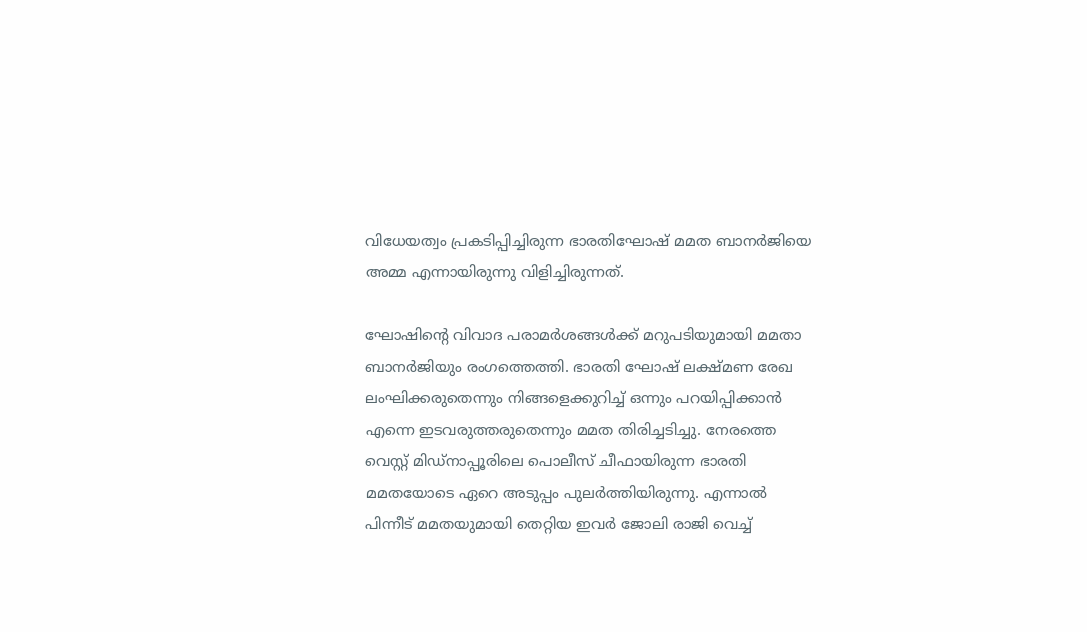വിധേയത്വം പ്രകടിപ്പിച്ചിരുന്ന ഭാരതിഘോഷ് മമത ബാനര്‍ജിയെ അമ്മ എന്നായിരുന്നു വിളിച്ചിരുന്നത്.

ഘോഷിന്‍റെ വിവാദ പരാമര്‍ശങ്ങള്‍ക്ക് മറുപടിയുമായി മമതാ ബാനര്‍ജിയും രംഗത്തെത്തി. ഭാരതി ഘോഷ് ലക്ഷ്മണ രേഖ ലംഘിക്കരുതെന്നും നിങ്ങളെക്കുറിച്ച് ഒന്നും പറയിപ്പിക്കാന്‍ എന്നെ ഇടവരുത്തരുതെന്നും മമത തിരിച്ചടിച്ചു. നേരത്തെ വെസ്റ്റ് മിഡ്നാപ്പൂരിലെ പൊലീസ് ചീഫായിരുന്ന ഭാരതി മമതയോടെ ഏറെ അടുപ്പം പുലര്‍ത്തിയിരുന്നു. എന്നാല്‍ പിന്നീട് മമതയുമായി തെറ്റിയ ഇവര്‍ ജോലി രാജി വെച്ച്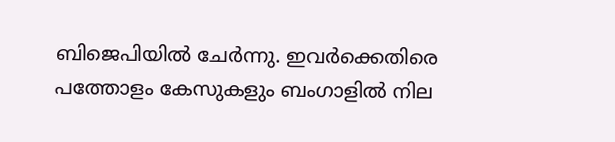ബിജെപിയില്‍ ചേര്‍ന്നു. ഇവര്‍ക്കെതിരെ പത്തോളം കേസുകളും ബംഗാളില്‍ നില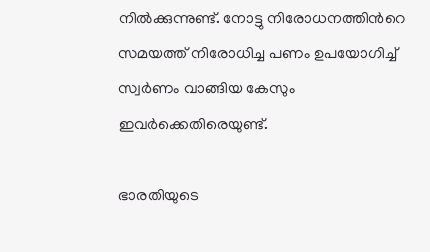നില്‍ക്കുന്നുണ്ട്. നോട്ടു നിരോധനത്തിന്‍റെ സമയത്ത് നിരോധിച്ച പണം ഉപയോഗിച്ച് സ്വര്‍ണം വാങ്ങിയ കേസും ഇവര്‍ക്കെതിരെയുണ്ട്.

ഭാരതിയുടെ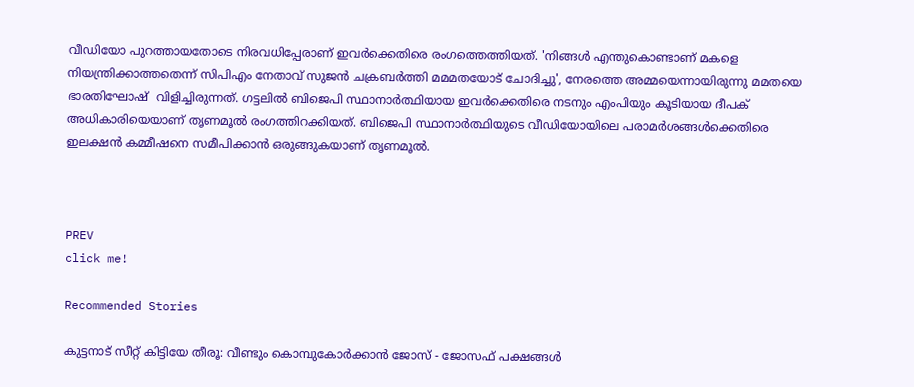വീഡിയോ പുറത്തായതോടെ നിരവധിപ്പേരാണ് ഇവര്‍ക്കെതിരെ രംഗത്തെത്തിയത്. 'നിങ്ങള്‍ എന്തുകൊണ്ടാണ് മകളെ നിയന്ത്രിക്കാത്തതെന്ന് സിപിഎം നേതാവ് സുജന്‍ ചക്രബര്‍ത്തി മമമതയോട് ചോദിച്ചു', നേരത്തെ അമ്മയെന്നായിരുന്നു മമതയെ ഭാരതിഘോഷ്  വിളിച്ചിരുന്നത്. ഗട്ടലില്‍ ബിജെപി സ്ഥാനാര്‍ത്ഥിയായ ഇവര്‍ക്കെതിരെ നടനും എംപിയും കൂടിയായ ദീപക് അധികാരിയെയാണ് തൃണമൂല്‍ രംഗത്തിറക്കിയത്. ബിജെപി സ്ഥാനാര്‍ത്ഥിയുടെ വീഡിയോയിലെ പരാമര്‍ശങ്ങള്‍ക്കെതിരെ ഇലക്ഷന്‍ കമ്മീഷനെ സമീപിക്കാന്‍ ഒരുങ്ങുകയാണ് തൃണമൂല്‍.



PREV
click me!

Recommended Stories

കുട്ടനാട് സീറ്റ് കിട്ടിയേ തീരൂ: വീണ്ടും കൊമ്പുകോർക്കാൻ ജോസ് - ജോസഫ് പക്ഷങ്ങൾ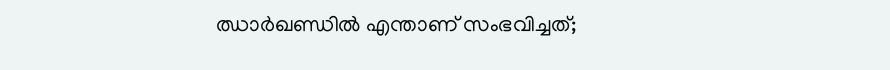ഝാര്‍ഖണ്ഡില്‍ എന്താണ് സംഭവിച്ചത്;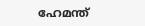ഹേമന്ത്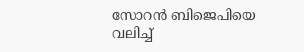സോറന്‍ ബിജെപിയെ വലിച്ച്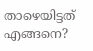താഴെയിട്ടത് എങ്ങനെ?